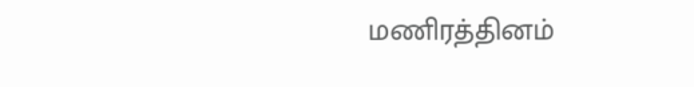மணிரத்தினம்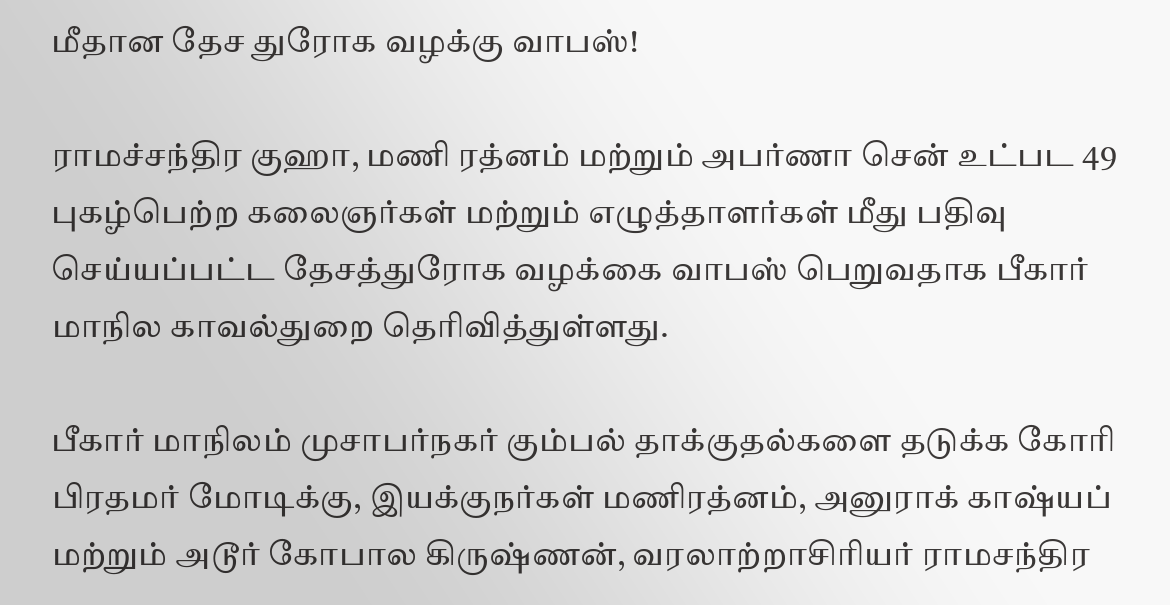மீதான தேச துரோக வழக்கு வாபஸ்!

ராமச்சந்திர குஹா, மணி ரத்னம் மற்றும் அபர்ணா சென் உட்பட 49 புகழ்பெற்ற கலைஞர்கள் மற்றும் எழுத்தாளர்கள் மீது பதிவு செய்யப்பட்ட தேசத்துரோக வழக்கை வாபஸ் பெறுவதாக பீகார் மாநில காவல்துறை தெரிவித்துள்ளது.

பீகார் மாநிலம் முசாபர்நகர் கும்பல் தாக்குதல்களை தடுக்க கோரி பிரதமர் மோடிக்கு, இயக்குநர்கள் மணிரத்னம், அனுராக் காஷ்யப் மற்றும் அடூர் கோபால கிருஷ்ணன், வரலாற்றாசிரியர் ராமசந்திர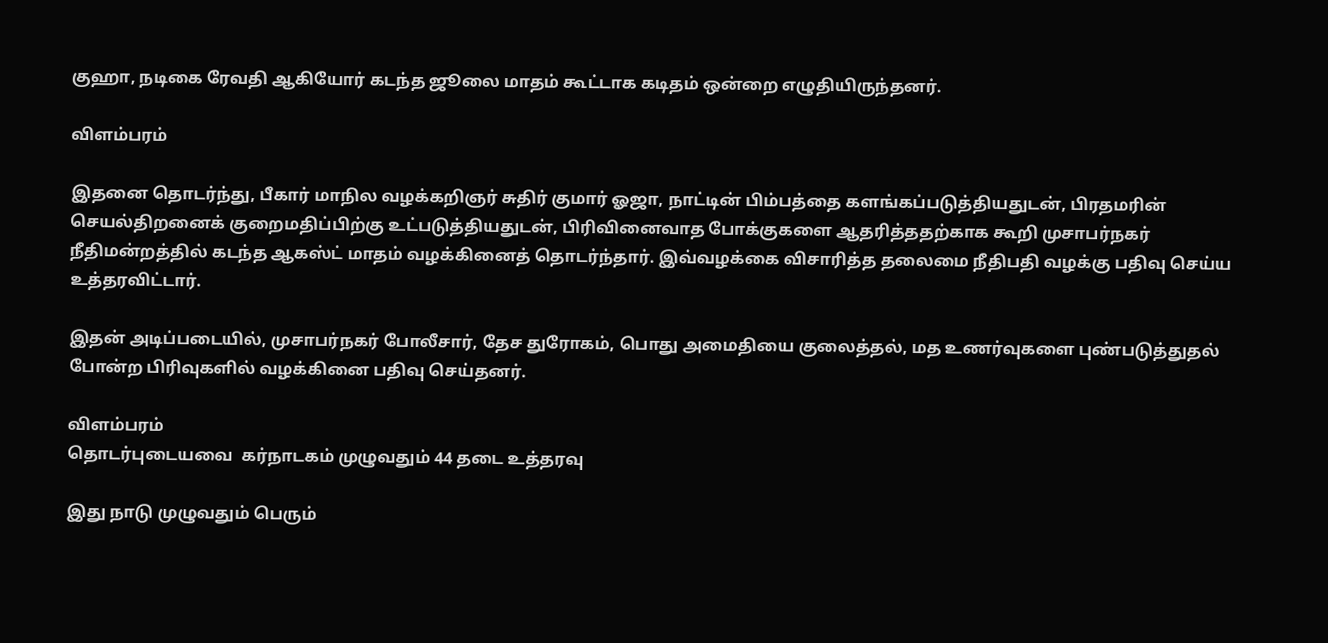குஹா, நடிகை ரேவதி ஆகியோர் கடந்த ஜூலை மாதம் கூட்டாக கடிதம் ஒன்றை எழுதியிருந்தனர்.

விளம்பரம்

இதனை தொடர்ந்து, பீகார் மாநில வழக்கறிஞர் சுதிர் குமார் ஓஜா, நாட்டின் பிம்பத்தை களங்கப்படுத்தியதுடன், பிரதமரின் செயல்திறனைக் குறைமதிப்பிற்கு உட்படுத்தியதுடன், பிரிவினைவாத போக்குகளை ஆதரித்ததற்காக கூறி முசாபர்நகர் நீதிமன்றத்தில் கடந்த ஆகஸ்ட் மாதம் வழக்கினைத் தொடர்ந்தார். இவ்வழக்கை விசாரித்த தலைமை நீதிபதி வழக்கு பதிவு செய்ய உத்தரவிட்டார்.

இதன் அடிப்படையில், முசாபர்நகர் போலீசார், தேச துரோகம், பொது அமைதியை குலைத்தல், மத உணர்வுகளை புண்படுத்துதல் போன்ற பிரிவுகளில் வழக்கினை பதிவு செய்தனர்.

விளம்பரம்
தொடர்புடையவை  கர்நாடகம் முழுவதும் 44 தடை உத்தரவு

இது நாடு முழுவதும் பெரும்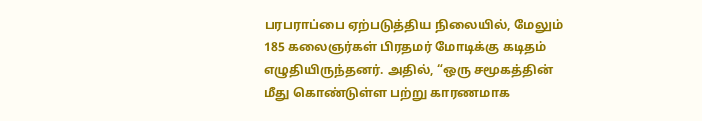பரபராப்பை ஏற்படுத்திய நிலையில், மேலும் 185 கலைஞர்கள் பிரதமர் மோடிக்கு கடிதம் எழுதியிருந்தனர். அதில், “ஒரு சமூகத்தின் மீது கொண்டுள்ள பற்று காரணமாக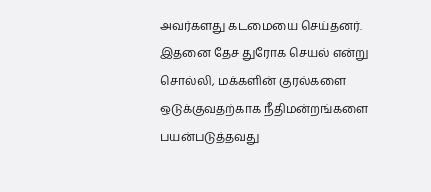அவர்களது கடமையை செய்தனர். இதனை தேச துரோக செயல் என்று சொல்லி, மக்களின் குரல்களை ஒடுக்குவதற்காக நீதிமன்றங்களை பயன்படுத்தவது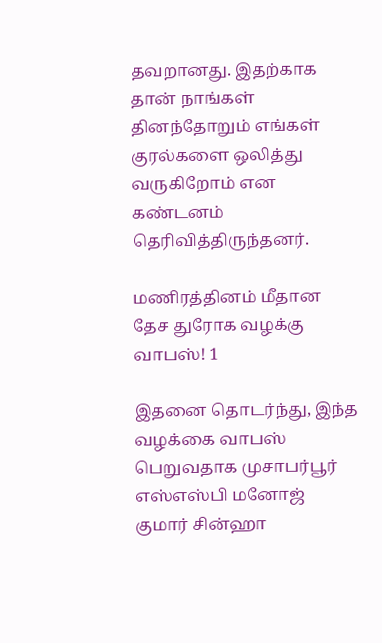தவறானது. இதற்காக தான் நாங்கள் தினந்தோறும் எங்கள் குரல்களை ஒலித்து வருகிறோம் என கண்டனம் தெரிவித்திருந்தனர்.

மணிரத்தினம் மீதான தேச துரோக வழக்கு வாபஸ்! 1

இதனை தொடர்ந்து, இந்த வழக்கை வாபஸ் பெறுவதாக முசாபர்பூர் எஸ்எஸ்பி மனோஜ் குமார் சின்ஹா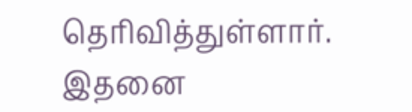தெரிவித்துள்ளார். இதனை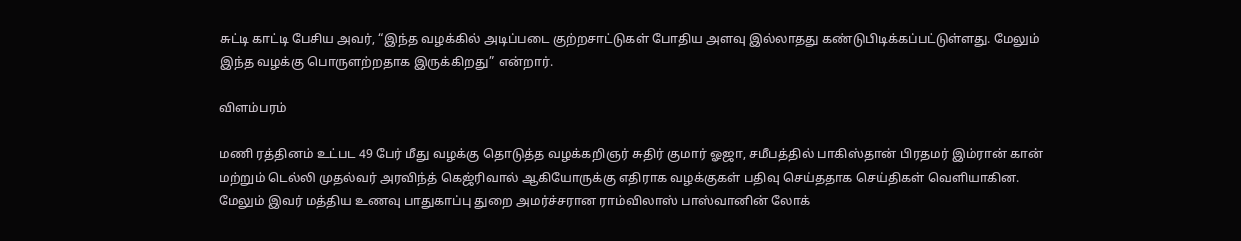சுட்டி காட்டி பேசிய அவர், “இந்த வழக்கில் அடிப்படை குற்றசாட்டுகள் போதிய அளவு இல்லாதது கண்டுபிடிக்கப்பட்டுள்ளது. மேலும் இந்த வழக்கு பொருளற்றதாக இருக்கிறது” என்றார்.

விளம்பரம்

மணி ரத்தினம் உட்பட 49 பேர் மீது வழக்கு தொடுத்த வழக்கறிஞர் சுதிர் குமார் ஓஜா, சமீபத்தில் பாகிஸ்தான் பிரதமர் இம்ரான் கான் மற்றும் டெல்லி முதல்வர் அரவிந்த் கெஜ்ரிவால் ஆகியோருக்கு எதிராக வழக்குகள் பதிவு செய்ததாக செய்திகள் வெளியாகின. மேலும் இவர் மத்திய உணவு பாதுகாப்பு துறை அமர்ச்சரான ராம்விலாஸ் பாஸ்வானின் லோக்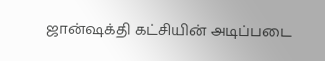ஜான்ஷக்தி கட்சியின் அடிப்படை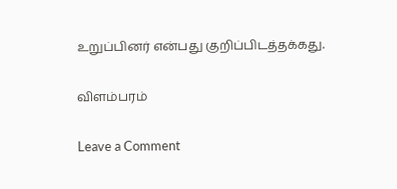உறுப்பினர் என்பது குறிப்பிடத்தக்கது.

விளம்பரம்

Leave a Comment